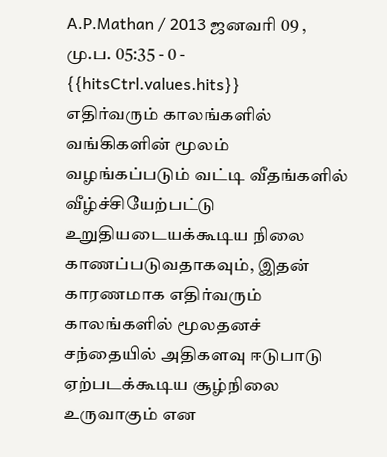A.P.Mathan / 2013 ஜனவரி 09 , மு.ப. 05:35 - 0 - {{hitsCtrl.values.hits}}
எதிர்வரும் காலங்களில் வங்கிகளின் மூலம் வழங்கப்படும் வட்டி வீதங்களில் வீழ்ச்சியேற்பட்டு உறுதியடையக்கூடிய நிலை காணப்படுவதாகவும், இதன் காரணமாக எதிர்வரும் காலங்களில் மூலதனச் சந்தையில் அதிகளவு ஈடுபாடு ஏற்படக்கூடிய சூழ்நிலை உருவாகும் என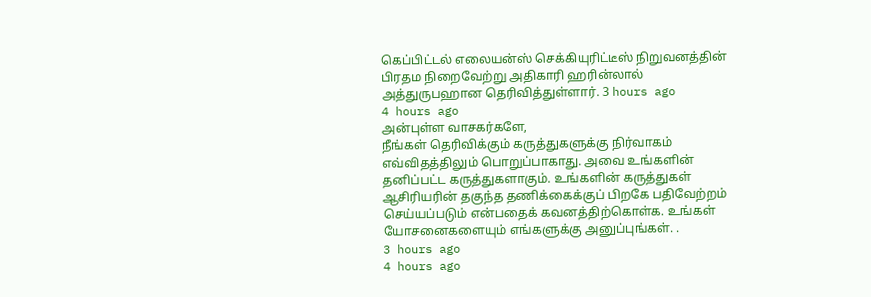கெப்பிட்டல் எலையன்ஸ் செக்கியுரிட்டீஸ் நிறுவனத்தின் பிரதம நிறைவேற்று அதிகாரி ஹரின்லால் அத்துருபஹான தெரிவித்துள்ளார். 3 hours ago
4 hours ago
அன்புள்ள வாசகர்களே,
நீங்கள் தெரிவிக்கும் கருத்துகளுக்கு நிர்வாகம் எவ்விதத்திலும் பொறுப்பாகாது. அவை உங்களின் தனிப்பட்ட கருத்துகளாகும். உங்களின் கருத்துகள் ஆசிரியரின் தகுந்த தணிக்கைக்குப் பிறகே பதிவேற்றம் செய்யப்படும் என்பதைக் கவனத்திற்கொள்க. உங்கள் யோசனைகளையும் எங்களுக்கு அனுப்புங்கள். .
3 hours ago
4 hours ago